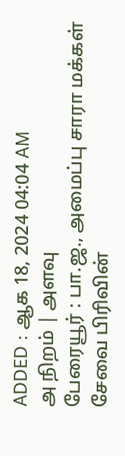ADDED : ஆக 18, 2024 04:04 AM
அ நிறம் | அளவு
பேரையூர் : பா.ஜ., அமைப்பு சாரா மக்கள் சேவை பிரிவின்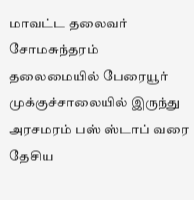மாவட்ட தலைவர் சோமசுந்தரம் தலைமையில் பேரையூர் முக்குச்சாலையில் இருந்து அரசமரம் பஸ் ஸ்டாப் வரை தேசிய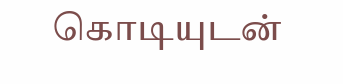கொடியுடன்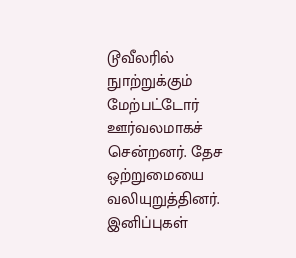டூவீலரில் நுாற்றுக்கும் மேற்பட்டோர் ஊர்வலமாகச் சென்றனர். தேச ஒற்றுமையை வலியுறுத்தினர். இனிப்புகள்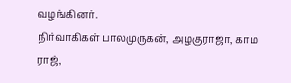வழங்கினர்.
நிர்வாகிகள் பாலமுருகன், அழகுராஜா, காம ராஜ்,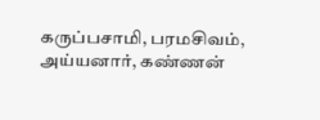கருப்பசாமி, பரமசிவம், அய்யனார், கண்ணன்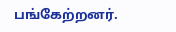பங்கேற்றனர்.